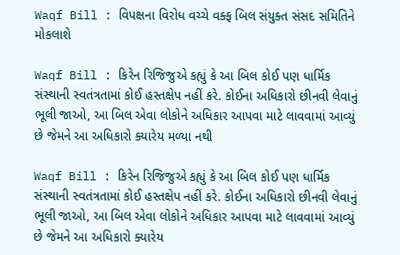Waqf Bill : વિપક્ષના વિરોધ વચ્ચે વક્ફ બિલ સંયુક્ત સંસદ સમિતિને મોકલાશે

Waqf Bill : કિરેન રિજિજુએ કહ્યું કે આ બિલ કોઈ પણ ધાર્મિક સંસ્થાની સ્વતંત્રતામાં કોઈ હસ્તક્ષેપ નહીં કરે. કોઈના અધિકારો છીનવી લેવાનું ભૂલી જાઓ, આ બિલ એવા લોકોને અધિકાર આપવા માટે લાવવામાં આવ્યું છે જેમને આ અધિકારો ક્યારેય મળ્યા નથી

Waqf Bill : કિરેન રિજિજુએ કહ્યું કે આ બિલ કોઈ પણ ધાર્મિક સંસ્થાની સ્વતંત્રતામાં કોઈ હસ્તક્ષેપ નહીં કરે. કોઈના અધિકારો છીનવી લેવાનું ભૂલી જાઓ, આ બિલ એવા લોકોને અધિકાર આપવા માટે લાવવામાં આવ્યું છે જેમને આ અધિકારો ક્યારેય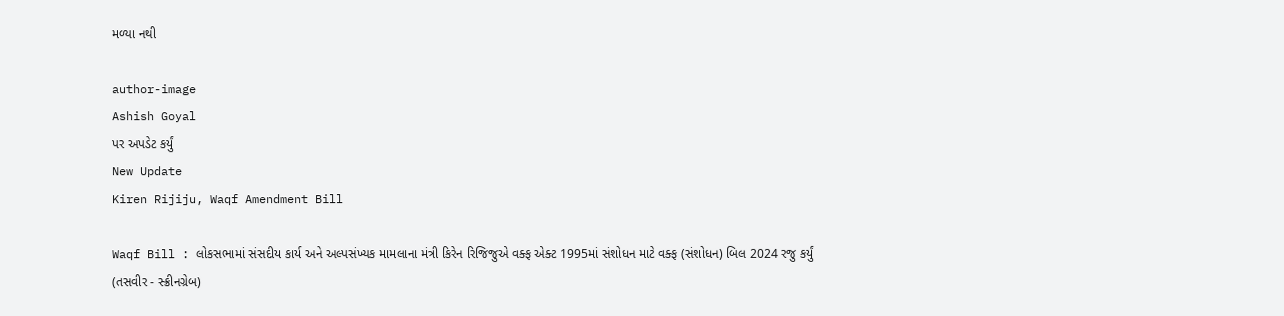મળ્યા નથી

author-image
Ashish Goyal
પર અપડેટ કર્યું
New Update
Kiren Rijiju, Waqf Amendment Bill

Waqf Bill : લોકસભામાં સંસદીય કાર્ય અને અલ્પસંખ્યક મામલાના મંત્રી કિરેન રિજિજુએ વક્ફ એક્ટ 1995માં સંશોધન માટે વક્ફ (સંશોધન) બિલ 2024 રજુ કર્યું (તસવીર - સ્ક્રીનગ્રેબ)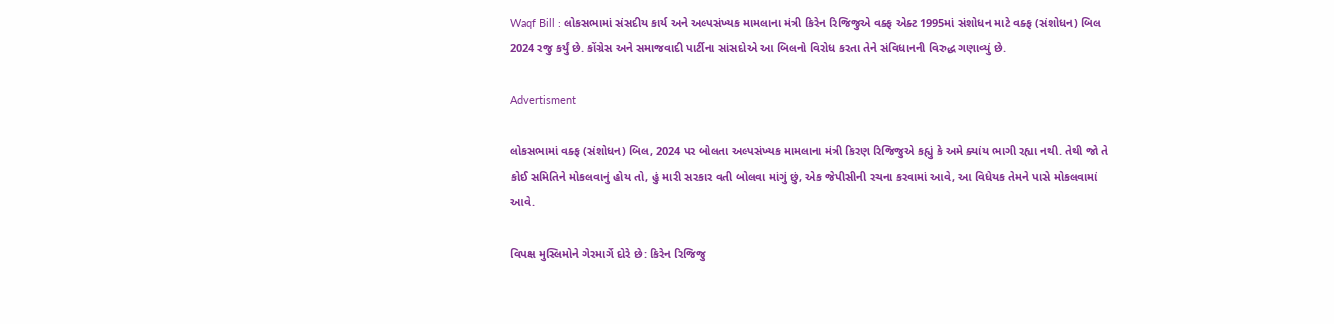Waqf Bill : લોકસભામાં સંસદીય કાર્ય અને અલ્પસંખ્યક મામલાના મંત્રી કિરેન રિજિજુએ વક્ફ એક્ટ 1995માં સંશોધન માટે વક્ફ (સંશોધન) બિલ 2024 રજુ કર્યું છે. કોંગ્રેસ અને સમાજવાદી પાર્ટીના સાંસદોએ આ બિલનો વિરોધ કરતા તેને સંવિધાનની વિરુદ્ધ ગણાવ્યું છે.

Advertisment

લોકસભામાં વક્ફ (સંશોધન) બિલ, 2024 પર બોલતા અલ્પસંખ્યક મામલાના મંત્રી કિરણ રિજિજુએ કહ્યું કે અમે ક્યાંય ભાગી રહ્યા નથી. તેથી જો તે કોઈ સમિતિને મોકલવાનું હોય તો, હું મારી સરકાર વતી બોલવા માંગું છું, એક જેપીસીની રચના કરવામાં આવે, આ વિધેયક તેમને પાસે મોકલવામાં આવે.

વિપક્ષ મુસ્લિમોને ગેરમાર્ગે દોરે છે: કિરેન રિજિજુ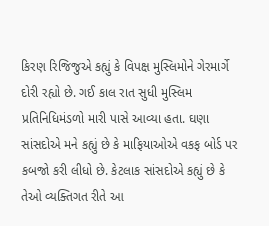કિરણ રિજિજુએ કહ્યું કે વિપક્ષ મુસ્લિમોને ગેરમાર્ગે દોરી રહ્યો છે. ગઈ કાલ રાત સુધી મુસ્લિમ પ્રતિનિધિમંડળો મારી પાસે આવ્યા હતા. ઘણા સાંસદોએ મને કહ્યું છે કે માફિયાઓએ વકફ બોર્ડ પર કબજો કરી લીધો છે. કેટલાક સાંસદોએ કહ્યું છે કે તેઓ વ્યક્તિગત રીતે આ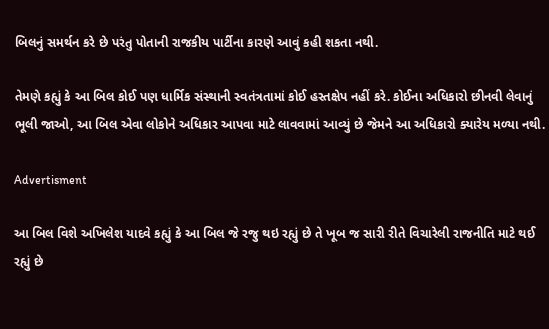બિલનું સમર્થન કરે છે પરંતુ પોતાની રાજકીય પાર્ટીના કારણે આવું કહી શકતા નથી.

તેમણે કહ્યું કે આ બિલ કોઈ પણ ધાર્મિક સંસ્થાની સ્વતંત્રતામાં કોઈ હસ્તક્ષેપ નહીં કરે. કોઈના અધિકારો છીનવી લેવાનું ભૂલી જાઓ, આ બિલ એવા લોકોને અધિકાર આપવા માટે લાવવામાં આવ્યું છે જેમને આ અધિકારો ક્યારેય મળ્યા નથી.

Advertisment

આ બિલ વિશે અખિલેશ યાદવે કહ્યું કે આ બિલ જે રજુ થઇ રહ્યું છે તે ખૂબ જ સારી રીતે વિચારેલી રાજનીતિ માટે થઈ રહ્યું છે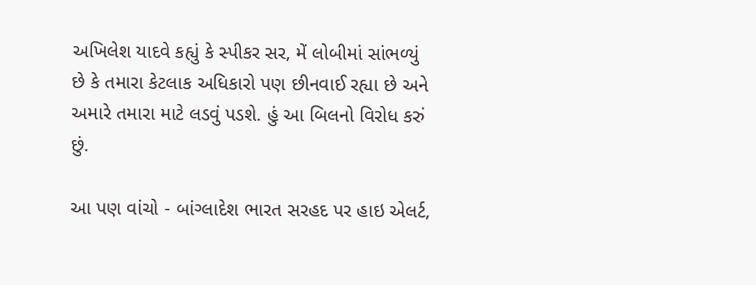અખિલેશ યાદવે કહ્યું કે સ્પીકર સર, મેં લોબીમાં સાંભળ્યું છે કે તમારા કેટલાક અધિકારો પણ છીનવાઈ રહ્યા છે અને અમારે તમારા માટે લડવું પડશે. હું આ બિલનો વિરોધ કરું છું.

આ પણ વાંચો - બાંગ્લાદેશ ભારત સરહદ પર હાઇ એલર્ટ,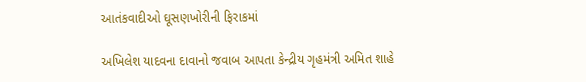આતંકવાદીઓ ઘૂસણખોરીની ફિરાકમાં

અખિલેશ યાદવના દાવાનો જવાબ આપતા કેન્દ્રીય ગૃહમંત્રી અમિત શાહે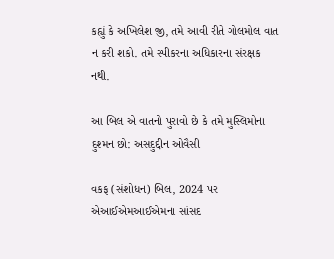કહ્યું કે અખિલેશ જી, તમે આવી રીતે ગોલમોલ વાત ન કરી શકો. તમે સ્પીકરના અધિકારના સંરક્ષક નથી.

આ બિલ એ વાતનો પુરાવો છે કે તમે મુસ્લિમોના દુશ્મન છો: અસદુદ્દીન ઓવૈસી

વકફ (સંશોધન) બિલ, 2024 પર એઆઈએમઆઈએમના સાંસદ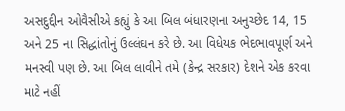અસદુદ્દીન ઓવૈસીએ કહ્યું કે આ બિલ બંધારણના અનુચ્છેદ 14, 15 અને 25 ના સિદ્ધાંતોનું ઉલ્લંઘન કરે છે. આ વિધેયક ભેદભાવપૂર્ણ અને મનસ્વી પણ છે. આ બિલ લાવીને તમે (કેન્દ્ર સરકાર) દેશને એક કરવા માટે નહીં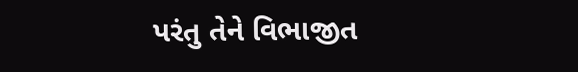પરંતુ તેને વિભાજીત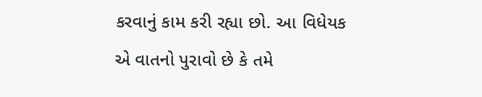કરવાનું કામ કરી રહ્યા છો. આ વિધેયક એ વાતનો પુરાવો છે કે તમે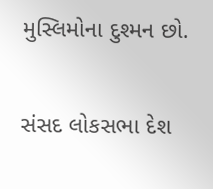મુસ્લિમોના દુશ્મન છો.

સંસદ લોકસભા દેશ